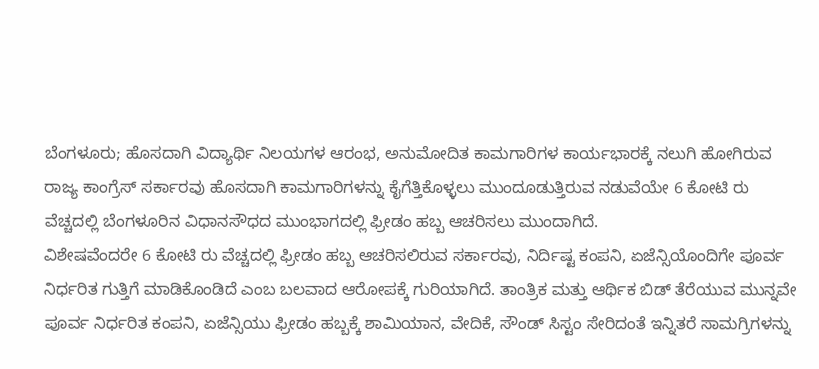ಬೆಂಗಳೂರು; ಹೊಸದಾಗಿ ವಿದ್ಯಾರ್ಥಿ ನಿಲಯಗಳ ಆರಂಭ, ಅನುಮೋದಿತ ಕಾಮಗಾರಿಗಳ ಕಾರ್ಯಭಾರಕ್ಕೆ ನಲುಗಿ ಹೋಗಿರುವ ರಾಜ್ಯ ಕಾಂಗ್ರೆಸ್ ಸರ್ಕಾರವು ಹೊಸದಾಗಿ ಕಾಮಗಾರಿಗಳನ್ನು ಕೈಗೆತ್ತಿಕೊಳ್ಳಲು ಮುಂದೂಡುತ್ತಿರುವ ನಡುವೆಯೇ 6 ಕೋಟಿ ರು ವೆಚ್ಚದಲ್ಲಿ ಬೆಂಗಳೂರಿನ ವಿಧಾನಸೌಧದ ಮುಂಭಾಗದಲ್ಲಿ ಫ್ರೀಡಂ ಹಬ್ಬ ಆಚರಿಸಲು ಮುಂದಾಗಿದೆ.
ವಿಶೇಷವೆಂದರೇ 6 ಕೋಟಿ ರು ವೆಚ್ಚದಲ್ಲಿ ಫ್ರೀಡಂ ಹಬ್ಬ ಆಚರಿಸಲಿರುವ ಸರ್ಕಾರವು, ನಿರ್ದಿಷ್ಟ ಕಂಪನಿ, ಏಜೆನ್ಸಿಯೊಂದಿಗೇ ಪೂರ್ವ ನಿರ್ಧರಿತ ಗುತ್ತಿಗೆ ಮಾಡಿಕೊಂಡಿದೆ ಎಂಬ ಬಲವಾದ ಆರೋಪಕ್ಕೆ ಗುರಿಯಾಗಿದೆ. ತಾಂತ್ರಿಕ ಮತ್ತು ಆರ್ಥಿಕ ಬಿಡ್ ತೆರೆಯುವ ಮುನ್ನವೇ ಪೂರ್ವ ನಿರ್ಧರಿತ ಕಂಪನಿ, ಏಜೆನ್ಸಿಯು ಫ್ರೀಡಂ ಹಬ್ಬಕ್ಕೆ ಶಾಮಿಯಾನ, ವೇದಿಕೆ, ಸೌಂಡ್ ಸಿಸ್ಟಂ ಸೇರಿದಂತೆ ಇನ್ನಿತರೆ ಸಾಮಗ್ರಿಗಳನ್ನು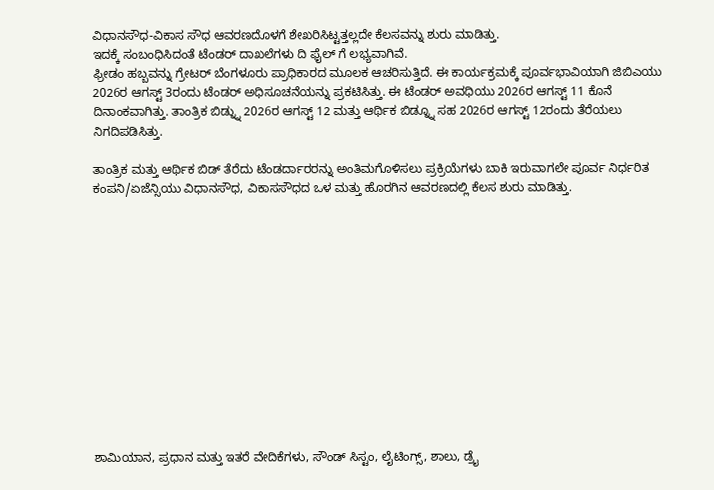ವಿಧಾನಸೌಧ-ವಿಕಾಸ ಸೌಧ ಆವರಣದೊಳಗೆ ಶೇಖರಿಸಿಟ್ಟತ್ತಲ್ಲದೇ ಕೆಲಸವನ್ನು ಶುರು ಮಾಡಿತ್ತು.
ಇದಕ್ಕೆ ಸಂಬಂಧಿಸಿದಂತೆ ಟೆಂಡರ್ ದಾಖಲೆಗಳು ದಿ ಫೈಲ್ ಗೆ ಲಭ್ಯವಾಗಿವೆ.
ಫ್ರೀಡಂ ಹಬ್ಬವನ್ನು ಗ್ರೇಟರ್ ಬೆಂಗಳೂರು ಪ್ರಾಧಿಕಾರದ ಮೂಲಕ ಆಚರಿಸುತ್ತಿದೆ. ಈ ಕಾರ್ಯಕ್ರಮಕ್ಕೆ ಪೂರ್ವಭಾವಿಯಾಗಿ ಜಿಬಿಎಯು 2026ರ ಆಗಸ್ಟ್ 3ರಂದು ಟೆಂಡರ್ ಅಧಿಸೂಚನೆಯನ್ನು ಪ್ರಕಟಿಸಿತ್ತು. ಈ ಟೆಂಡರ್ ಅವಧಿಯು 2026ರ ಆಗಸ್ಟ್ 11 ಕೊನೆ ದಿನಾಂಕವಾಗಿತ್ತು. ತಾಂತ್ರಿಕ ಬಿಡ್ನ್ನು 2026ರ ಆಗಸ್ಟ್ 12 ಮತ್ತು ಆರ್ಥಿಕ ಬಿಡ್ನ್ನೂ ಸಹ 2026ರ ಆಗಸ್ಟ್ 12ರಂದು ತೆರೆಯಲು ನಿಗದಿಪಡಿಸಿತ್ತು.

ತಾಂತ್ರಿಕ ಮತ್ತು ಆರ್ಥಿಕ ಬಿಡ್ ತೆರೆದು ಟೆಂಡರ್ದಾರರನ್ನು ಅಂತಿಮಗೊಳಿಸಲು ಪ್ರಕ್ರಿಯೆಗಳು ಬಾಕಿ ಇರುವಾಗಲೇ ಪೂರ್ವ ನಿರ್ಧರಿತ ಕಂಪನಿ/ಏಜೆನ್ಸಿಯು ವಿಧಾನಸೌಧ, ವಿಕಾಸಸೌಧದ ಒಳ ಮತ್ತು ಹೊರಗಿನ ಆವರಣದಲ್ಲಿ ಕೆಲಸ ಶುರು ಮಾಡಿತ್ತು.













ಶಾಮಿಯಾನ, ಪ್ರಧಾನ ಮತ್ತು ಇತರೆ ವೇದಿಕೆಗಳು, ಸೌಂಡ್ ಸಿಸ್ಟಂ, ಲೈಟಿಂಗ್ಸ್, ಶಾಲು, ಡ್ರೈ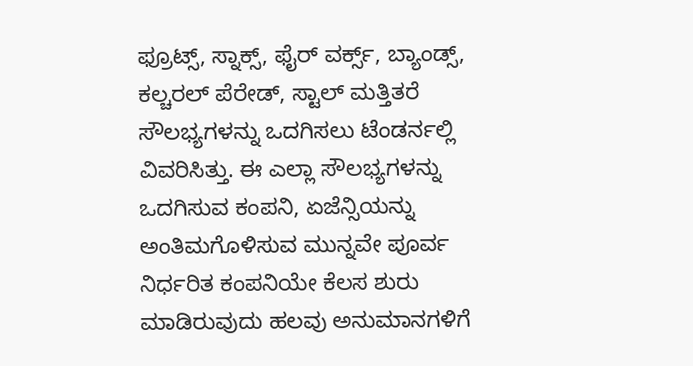ಫ್ರೂಟ್ಸ್, ಸ್ನಾಕ್ಸ್, ಫೈರ್ ವರ್ಕ್ಸ್, ಬ್ಯಾಂಡ್ಸ್, ಕಲ್ಚರಲ್ ಪೆರೇಡ್, ಸ್ಟಾಲ್ ಮತ್ತಿತರೆ ಸೌಲಭ್ಯಗಳನ್ನು ಒದಗಿಸಲು ಟೆಂಡರ್ನಲ್ಲಿ ವಿವರಿಸಿತ್ತು. ಈ ಎಲ್ಲಾ ಸೌಲಭ್ಯಗಳನ್ನು ಒದಗಿಸುವ ಕಂಪನಿ, ಏಜೆನ್ಸಿಯನ್ನು ಅಂತಿಮಗೊಳಿಸುವ ಮುನ್ನವೇ ಪೂರ್ವ ನಿರ್ಧರಿತ ಕಂಪನಿಯೇ ಕೆಲಸ ಶುರು ಮಾಡಿರುವುದು ಹಲವು ಅನುಮಾನಗಳಿಗೆ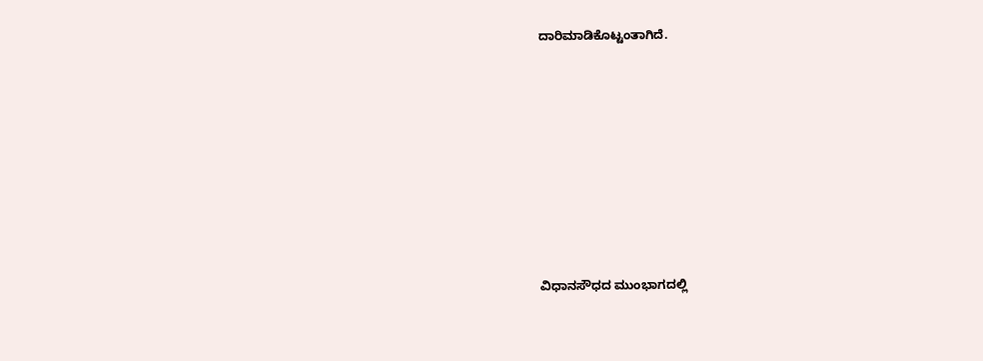ದಾರಿಮಾಡಿಕೊಟ್ಟಂತಾಗಿದೆ.








ವಿಧಾನಸೌಧದ ಮುಂಭಾಗದಲ್ಲಿ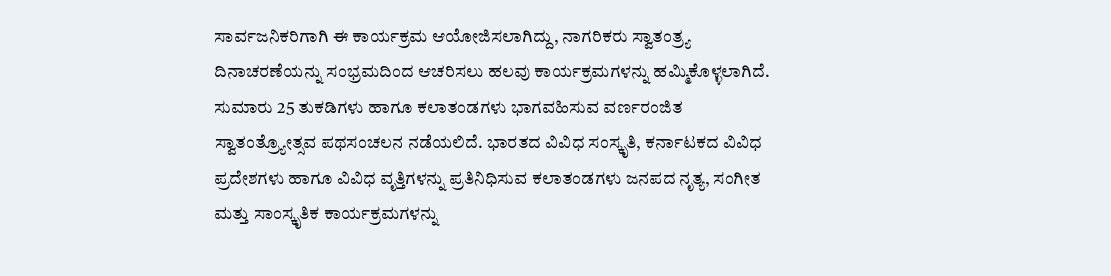ಸಾರ್ವಜನಿಕರಿಗಾಗಿ ಈ ಕಾರ್ಯಕ್ರಮ ಆಯೋಜಿಸಲಾಗಿದ್ದು, ನಾಗರಿಕರು ಸ್ವಾತಂತ್ರ್ಯ ದಿನಾಚರಣೆಯನ್ನು ಸಂಭ್ರಮದಿಂದ ಆಚರಿಸಲು ಹಲವು ಕಾರ್ಯಕ್ರಮಗಳನ್ನು ಹಮ್ಮಿಕೊಳ್ಳಲಾಗಿದೆ. ಸುಮಾರು 25 ತುಕಡಿಗಳು ಹಾಗೂ ಕಲಾತಂಡಗಳು ಭಾಗವಹಿಸುವ ವರ್ಣರಂಜಿತ ಸ್ವಾತಂತ್ರ್ಯೋತ್ಸವ ಪಥಸಂಚಲನ ನಡೆಯಲಿದೆ. ಭಾರತದ ವಿವಿಧ ಸಂಸ್ಕೃತಿ, ಕರ್ನಾಟಕದ ವಿವಿಧ ಪ್ರದೇಶಗಳು ಹಾಗೂ ವಿವಿಧ ವೃತ್ತಿಗಳನ್ನು ಪ್ರತಿನಿಧಿಸುವ ಕಲಾತಂಡಗಳು ಜನಪದ ನೃತ್ಯ, ಸಂಗೀತ ಮತ್ತು ಸಾಂಸ್ಕೃತಿಕ ಕಾರ್ಯಕ್ರಮಗಳನ್ನು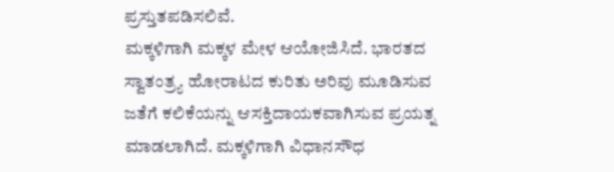ಪ್ರಸ್ತುತಪಡಿಸಲಿವೆ.
ಮಕ್ಕಳಿಗಾಗಿ ಮಕ್ಕಳ ಮೇಳ ಆಯೋಜಿಸಿದೆ. ಭಾರತದ ಸ್ವಾತಂತ್ರ್ಯ ಹೋರಾಟದ ಕುರಿತು ಅರಿವು ಮೂಡಿಸುವ ಜತೆಗೆ ಕಲಿಕೆಯನ್ನು ಆಸಕ್ತಿದಾಯಕವಾಗಿಸುವ ಪ್ರಯತ್ನ ಮಾಡಲಾಗಿದೆ. ಮಕ್ಕಳಿಗಾಗಿ ವಿಧಾನಸೌಧ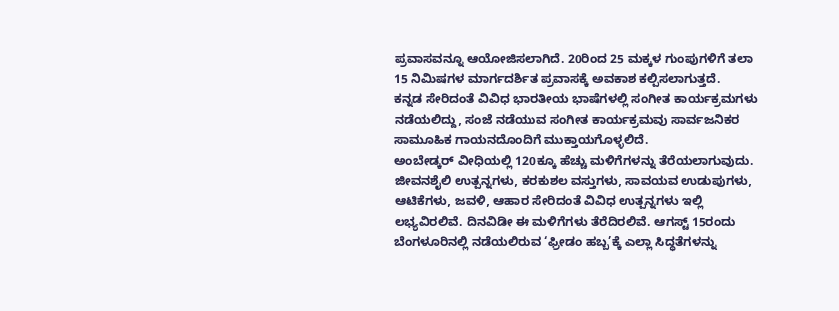ಪ್ರವಾಸವನ್ನೂ ಆಯೋಜಿಸಲಾಗಿದೆ. 20ರಿಂದ 25 ಮಕ್ಕಳ ಗುಂಪುಗಳಿಗೆ ತಲಾ 15 ನಿಮಿಷಗಳ ಮಾರ್ಗದರ್ಶಿತ ಪ್ರವಾಸಕ್ಕೆ ಅವಕಾಶ ಕಲ್ಪಿಸಲಾಗುತ್ತದೆ.
ಕನ್ನಡ ಸೇರಿದಂತೆ ವಿವಿಧ ಭಾರತೀಯ ಭಾಷೆಗಳಲ್ಲಿ ಸಂಗೀತ ಕಾರ್ಯಕ್ರಮಗಳು ನಡೆಯಲಿದ್ದು, ಸಂಜೆ ನಡೆಯುವ ಸಂಗೀತ ಕಾರ್ಯಕ್ರಮವು ಸಾರ್ವಜನಿಕರ ಸಾಮೂಹಿಕ ಗಾಯನದೊಂದಿಗೆ ಮುಕ್ತಾಯಗೊಳ್ಳಲಿದೆ.
ಅಂಬೇಡ್ಕರ್ ವೀಧಿಯಲ್ಲಿ 120ಕ್ಕೂ ಹೆಚ್ಚು ಮಳಿಗೆಗಳನ್ನು ತೆರೆಯಲಾಗುವುದು. ಜೀವನಶೈಲಿ ಉತ್ಪನ್ನಗಳು, ಕರಕುಶಲ ವಸ್ತುಗಳು, ಸಾವಯವ ಉಡುಪುಗಳು, ಆಟಿಕೆಗಳು, ಜವಳಿ, ಆಹಾರ ಸೇರಿದಂತೆ ವಿವಿಧ ಉತ್ಪನ್ನಗಳು ಇಲ್ಲಿ ಲಭ್ಯವಿರಲಿವೆ. ದಿನವಿಡೀ ಈ ಮಳಿಗೆಗಳು ತೆರೆದಿರಲಿವೆ. ಆಗಸ್ಟ್ 15ರಂದು ಬೆಂಗಳೂರಿನಲ್ಲಿ ನಡೆಯಲಿರುವ ‘ಫ್ರೀಡಂ ಹಬ್ಬ’ಕ್ಕೆ ಎಲ್ಲಾ ಸಿದ್ಧತೆಗಳನ್ನು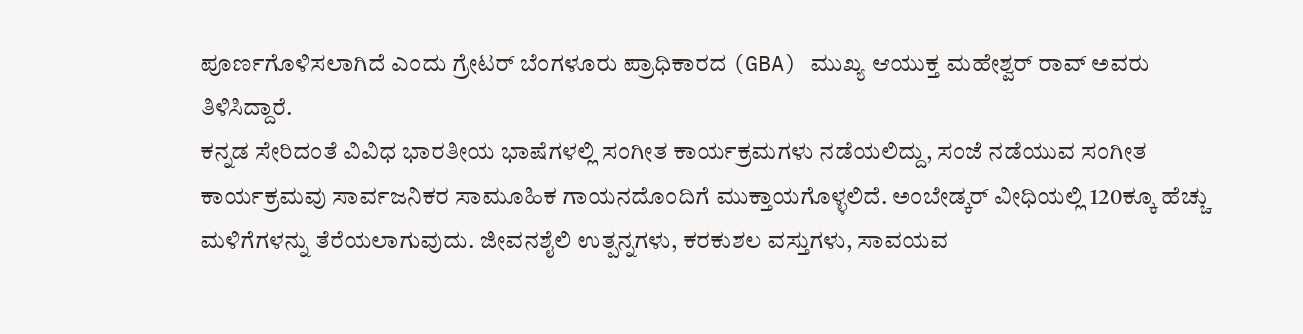ಪೂರ್ಣಗೊಳಿಸಲಾಗಿದೆ ಎಂದು ಗ್ರೇಟರ್ ಬೆಂಗಳೂರು ಪ್ರಾಧಿಕಾರದ (GBA) ಮುಖ್ಯ ಆಯುಕ್ತ ಮಹೇಶ್ವರ್ ರಾವ್ ಅವರು ತಿಳಿಸಿದ್ದಾರೆ.
ಕನ್ನಡ ಸೇರಿದಂತೆ ವಿವಿಧ ಭಾರತೀಯ ಭಾಷೆಗಳಲ್ಲಿ ಸಂಗೀತ ಕಾರ್ಯಕ್ರಮಗಳು ನಡೆಯಲಿದ್ದು, ಸಂಜೆ ನಡೆಯುವ ಸಂಗೀತ ಕಾರ್ಯಕ್ರಮವು ಸಾರ್ವಜನಿಕರ ಸಾಮೂಹಿಕ ಗಾಯನದೊಂದಿಗೆ ಮುಕ್ತಾಯಗೊಳ್ಳಲಿದೆ. ಅಂಬೇಡ್ಕರ್ ವೀಧಿಯಲ್ಲಿ 120ಕ್ಕೂ ಹೆಚ್ಚು ಮಳಿಗೆಗಳನ್ನು ತೆರೆಯಲಾಗುವುದು. ಜೀವನಶೈಲಿ ಉತ್ಪನ್ನಗಳು, ಕರಕುಶಲ ವಸ್ತುಗಳು, ಸಾವಯವ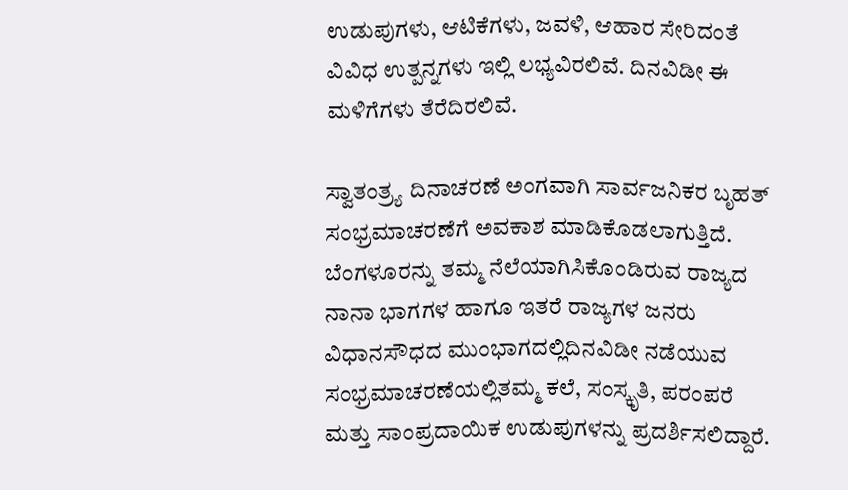ಉಡುಪುಗಳು, ಆಟಿಕೆಗಳು, ಜವಳಿ, ಆಹಾರ ಸೇರಿದಂತೆ ವಿವಿಧ ಉತ್ಪನ್ನಗಳು ಇಲ್ಲಿ ಲಭ್ಯವಿರಲಿವೆ. ದಿನವಿಡೀ ಈ ಮಳಿಗೆಗಳು ತೆರೆದಿರಲಿವೆ.

ಸ್ವಾತಂತ್ರ್ಯ ದಿನಾಚರಣೆ ಅಂಗವಾಗಿ ಸಾರ್ವಜನಿಕರ ಬೃಹತ್ ಸಂಭ್ರಮಾಚರಣೆಗೆ ಅವಕಾಶ ಮಾಡಿಕೊಡಲಾಗುತ್ತಿದೆ. ಬೆಂಗಳೂರನ್ನು ತಮ್ಮ ನೆಲೆಯಾಗಿಸಿಕೊಂಡಿರುವ ರಾಜ್ಯದ ನಾನಾ ಭಾಗಗಳ ಹಾಗೂ ಇತರೆ ರಾಜ್ಯಗಳ ಜನರು ವಿಧಾನಸೌಧದ ಮುಂಭಾಗದಲ್ಲಿದಿನವಿಡೀ ನಡೆಯುವ ಸಂಭ್ರಮಾಚರಣೆಯಲ್ಲಿತಮ್ಮ ಕಲೆ, ಸಂಸ್ಕೃತಿ, ಪರಂಪರೆ ಮತ್ತು ಸಾಂಪ್ರದಾಯಿಕ ಉಡುಪುಗಳನ್ನು ಪ್ರದರ್ಶಿಸಲಿದ್ದಾರೆ.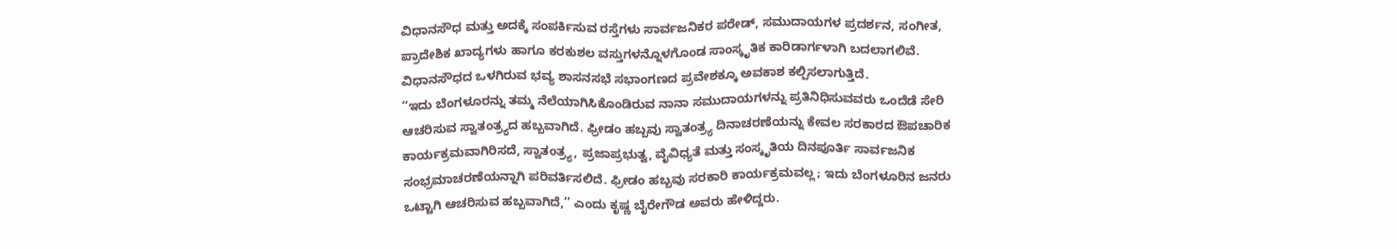ವಿಧಾನಸೌಧ ಮತ್ತು ಅದಕ್ಕೆ ಸಂಪರ್ಕಿಸುವ ರಸ್ತೆಗಳು ಸಾರ್ವಜನಿಕರ ಪರೇಡ್, ಸಮುದಾಯಗಳ ಪ್ರದರ್ಶನ, ಸಂಗೀತ, ಪ್ರಾದೇಶಿಕ ಖಾದ್ಯಗಳು ಹಾಗೂ ಕರಕುಶಲ ವಸ್ತುಗಳನ್ನೊಳಗೊಂಡ ಸಾಂಸ್ಕೃತಿಕ ಕಾರಿಡಾರ್ಗಳಾಗಿ ಬದಲಾಗಲಿವೆ. ವಿಧಾನಸೌಧದ ಒಳಗಿರುವ ಭವ್ಯ ಶಾಸನಸಭೆ ಸಭಾಂಗಣದ ಪ್ರವೇಶಕ್ಕೂ ಅವಕಾಶ ಕಲ್ಪಿಸಲಾಗುತ್ತಿದೆ.
‘‘ಇದು ಬೆಂಗಳೂರನ್ನು ತಮ್ಮ ನೆಲೆಯಾಗಿಸಿಕೊಂಡಿರುವ ನಾನಾ ಸಮುದಾಯಗಳನ್ನು ಪ್ರತಿನಿಧಿಸುವವರು ಒಂದೆಡೆ ಸೇರಿ ಆಚರಿಸುವ ಸ್ವಾತಂತ್ರ್ಯದ ಹಬ್ಬವಾಗಿದೆ. ಫ್ರೀಡಂ ಹಬ್ಬವು ಸ್ವಾತಂತ್ರ್ಯ ದಿನಾಚರಣೆಯನ್ನು ಕೇವಲ ಸರಕಾರದ ಔಪಚಾರಿಕ ಕಾರ್ಯಕ್ರಮವಾಗಿರಿಸದೆ, ಸ್ವಾತಂತ್ರ್ಯ, ಪ್ರಜಾಪ್ರಭುತ್ವ, ವೈವಿಧ್ಯತೆ ಮತ್ತು ಸಂಸ್ಕೃತಿಯ ದಿನಪೂರ್ತಿ ಸಾರ್ವಜನಿಕ ಸಂಭ್ರಮಾಚರಣೆಯನ್ನಾಗಿ ಪರಿವರ್ತಿಸಲಿದೆ. ಫ್ರೀಡಂ ಹಬ್ಬವು ಸರಕಾರಿ ಕಾರ್ಯಕ್ರಮವಲ್ಲ; ಇದು ಬೆಂಗಳೂರಿನ ಜನರು ಒಟ್ಟಾಗಿ ಆಚರಿಸುವ ಹಬ್ಬವಾಗಿದೆ,’’ ಎಂದು ಕೃಷ್ಣ ಬೈರೇಗೌಡ ಅವರು ಹೇಳಿದ್ದರು.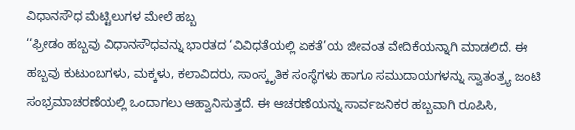ವಿಧಾನಸೌಧ ಮೆಟ್ಟಿಲುಗಳ ಮೇಲೆ ಹಬ್ಬ
‘‘ಫ್ರೀಡಂ ಹಬ್ಬವು ವಿಧಾನಸೌಧವನ್ನು ಭಾರತದ ‘ವಿವಿಧತೆಯಲ್ಲಿ ಏಕತೆ’ಯ ಜೀವಂತ ವೇದಿಕೆಯನ್ನಾಗಿ ಮಾಡಲಿದೆ. ಈ ಹಬ್ಬವು ಕುಟುಂಬಗಳು, ಮಕ್ಕಳು, ಕಲಾವಿದರು, ಸಾಂಸ್ಕೃತಿಕ ಸಂಸ್ಥೆಗಳು ಹಾಗೂ ಸಮುದಾಯಗಳನ್ನು ಸ್ವಾತಂತ್ರ್ಯ ಜಂಟಿ ಸಂಭ್ರಮಾಚರಣೆಯಲ್ಲಿ ಒಂದಾಗಲು ಆಹ್ವಾನಿಸುತ್ತದೆ. ಈ ಆಚರಣೆಯನ್ನು ಸಾರ್ವಜನಿಕರ ಹಬ್ಬವಾಗಿ ರೂಪಿಸಿ,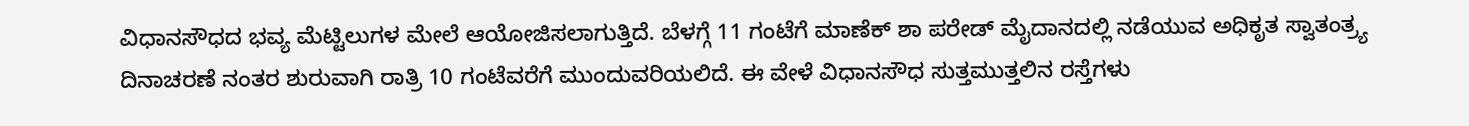ವಿಧಾನಸೌಧದ ಭವ್ಯ ಮೆಟ್ಟಿಲುಗಳ ಮೇಲೆ ಆಯೋಜಿಸಲಾಗುತ್ತಿದೆ. ಬೆಳಗ್ಗೆ 11 ಗಂಟೆಗೆ ಮಾಣೆಕ್ ಶಾ ಪರೇಡ್ ಮೈದಾನದಲ್ಲಿ ನಡೆಯುವ ಅಧಿಕೃತ ಸ್ವಾತಂತ್ರ್ಯ ದಿನಾಚರಣೆ ನಂತರ ಶುರುವಾಗಿ ರಾತ್ರಿ 10 ಗಂಟೆವರೆಗೆ ಮುಂದುವರಿಯಲಿದೆ. ಈ ವೇಳೆ ವಿಧಾನಸೌಧ ಸುತ್ತಮುತ್ತಲಿನ ರಸ್ತೆಗಳು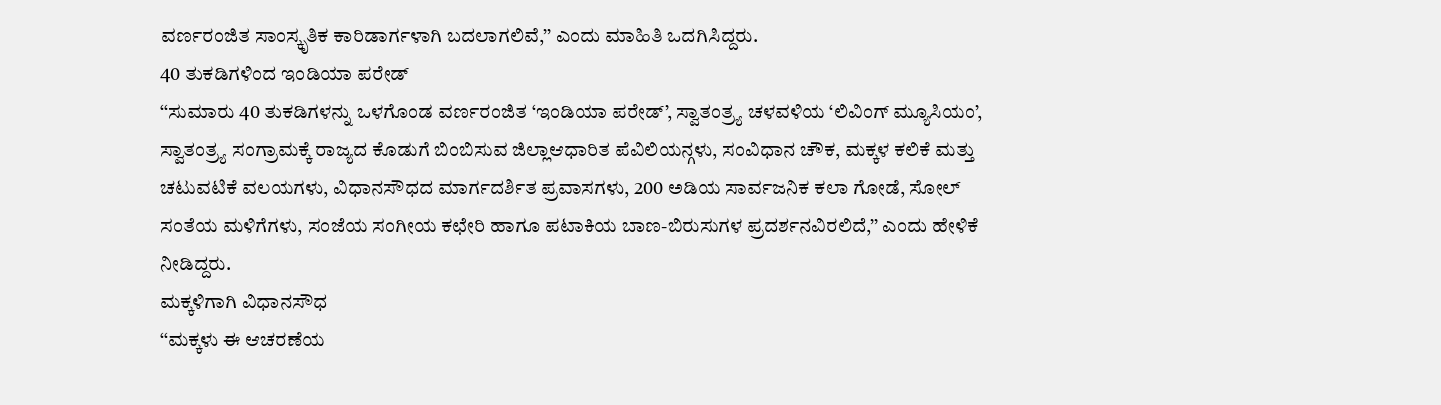ವರ್ಣರಂಜಿತ ಸಾಂಸ್ಕೃತಿಕ ಕಾರಿಡಾರ್ಗಳಾಗಿ ಬದಲಾಗಲಿವೆ,’’ ಎಂದು ಮಾಹಿತಿ ಒದಗಿಸಿದ್ದರು.
40 ತುಕಡಿಗಳಿಂದ ಇಂಡಿಯಾ ಪರೇಡ್
‘‘ಸುಮಾರು 40 ತುಕಡಿಗಳನ್ನು ಒಳಗೊಂಡ ವರ್ಣರಂಜಿತ ‘ಇಂಡಿಯಾ ಪರೇಡ್’, ಸ್ವಾತಂತ್ರ್ಯ ಚಳವಳಿಯ ‘ಲಿವಿಂಗ್ ಮ್ಯೂಸಿಯಂ’, ಸ್ವಾತಂತ್ರ್ಯ ಸಂಗ್ರಾಮಕ್ಕೆ ರಾಜ್ಯದ ಕೊಡುಗೆ ಬಿಂಬಿಸುವ ಜಿಲ್ಲಾಆಧಾರಿತ ಪೆವಿಲಿಯನ್ಗಳು, ಸಂವಿಧಾನ ಚೌಕ, ಮಕ್ಕಳ ಕಲಿಕೆ ಮತ್ತು ಚಟುವಟಿಕೆ ವಲಯಗಳು, ವಿಧಾನಸೌಧದ ಮಾರ್ಗದರ್ಶಿತ ಪ್ರವಾಸಗಳು, 200 ಅಡಿಯ ಸಾರ್ವಜನಿಕ ಕಲಾ ಗೋಡೆ, ಸೋಲ್ ಸಂತೆಯ ಮಳಿಗೆಗಳು, ಸಂಜೆಯ ಸಂಗೀಯ ಕಛೇರಿ ಹಾಗೂ ಪಟಾಕಿಯ ಬಾಣ-ಬಿರುಸುಗಳ ಪ್ರದರ್ಶನವಿರಲಿದೆ,’’ ಎಂದು ಹೇಳಿಕೆ ನೀಡಿದ್ದರು.
ಮಕ್ಕಳಿಗಾಗಿ ವಿಧಾನಸೌಧ
‘‘ಮಕ್ಕಳು ಈ ಆಚರಣೆಯ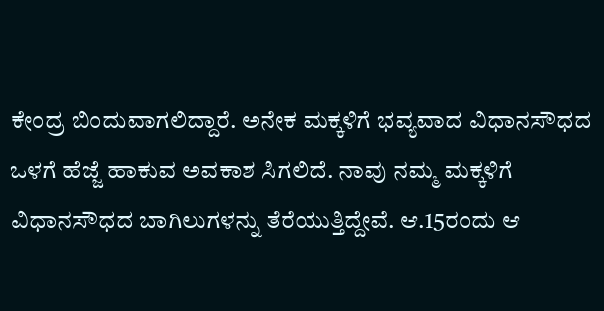ಕೇಂದ್ರ ಬಿಂದುವಾಗಲಿದ್ದಾರೆ. ಅನೇಕ ಮಕ್ಕಳಿಗೆ ಭವ್ಯವಾದ ವಿಧಾನಸೌಧದ ಒಳಗೆ ಹೆಜ್ಜೆ ಹಾಕುವ ಅವಕಾಶ ಸಿಗಲಿದೆ. ನಾವು ನಮ್ಮ ಮಕ್ಕಳಿಗೆ ವಿಧಾನಸೌಧದ ಬಾಗಿಲುಗಳನ್ನು ತೆರೆಯುತ್ತಿದ್ದೇವೆ. ಆ.15ರಂದು ಆ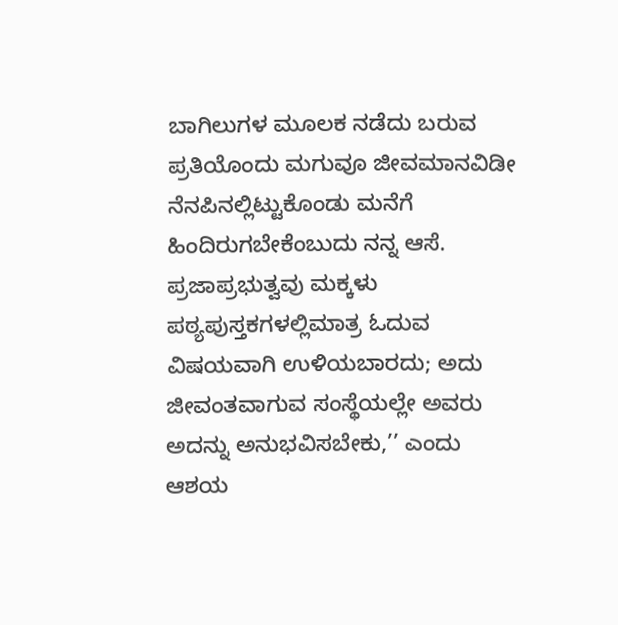ಬಾಗಿಲುಗಳ ಮೂಲಕ ನಡೆದು ಬರುವ ಪ್ರತಿಯೊಂದು ಮಗುವೂ ಜೀವಮಾನವಿಡೀ ನೆನಪಿನಲ್ಲಿಟ್ಟುಕೊಂಡು ಮನೆಗೆ ಹಿಂದಿರುಗಬೇಕೆಂಬುದು ನನ್ನ ಆಸೆ. ಪ್ರಜಾಪ್ರಭುತ್ವವು ಮಕ್ಕಳು ಪಠ್ಯಪುಸ್ತಕಗಳಲ್ಲಿಮಾತ್ರ ಓದುವ ವಿಷಯವಾಗಿ ಉಳಿಯಬಾರದು; ಅದು ಜೀವಂತವಾಗುವ ಸಂಸ್ಥೆಯಲ್ಲೇ ಅವರು ಅದನ್ನು ಅನುಭವಿಸಬೇಕು,’’ ಎಂದು ಆಶಯ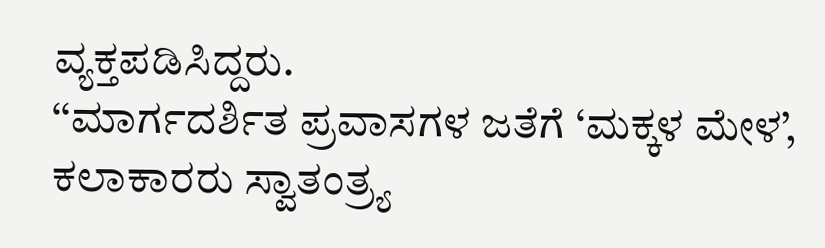ವ್ಯಕ್ತಪಡಿಸಿದ್ದರು.
‘‘ಮಾರ್ಗದರ್ಶಿತ ಪ್ರವಾಸಗಳ ಜತೆಗೆ ‘ಮಕ್ಕಳ ಮೇಳ’, ಕಲಾಕಾರರು ಸ್ವಾತಂತ್ರ್ಯ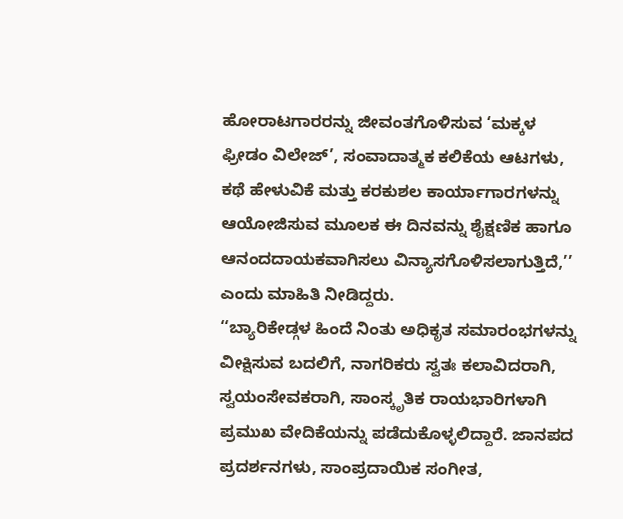ಹೋರಾಟಗಾರರನ್ನು ಜೀವಂತಗೊಳಿಸುವ ‘ಮಕ್ಕಳ ಫ್ರೀಡಂ ವಿಲೇಜ್’, ಸಂವಾದಾತ್ಮಕ ಕಲಿಕೆಯ ಆಟಗಳು, ಕಥೆ ಹೇಳುವಿಕೆ ಮತ್ತು ಕರಕುಶಲ ಕಾರ್ಯಾಗಾರಗಳನ್ನು ಆಯೋಜಿಸುವ ಮೂಲಕ ಈ ದಿನವನ್ನು ಶೈಕ್ಷಣಿಕ ಹಾಗೂ ಆನಂದದಾಯಕವಾಗಿಸಲು ವಿನ್ಯಾಸಗೊಳಿಸಲಾಗುತ್ತಿದೆ,’’ ಎಂದು ಮಾಹಿತಿ ನೀಡಿದ್ದರು.
‘‘ಬ್ಯಾರಿಕೇಡ್ಗಳ ಹಿಂದೆ ನಿಂತು ಅಧಿಕೃತ ಸಮಾರಂಭಗಳನ್ನು ವೀಕ್ಷಿಸುವ ಬದಲಿಗೆ, ನಾಗರಿಕರು ಸ್ವತಃ ಕಲಾವಿದರಾಗಿ, ಸ್ವಯಂಸೇವಕರಾಗಿ, ಸಾಂಸ್ಕೃತಿಕ ರಾಯಭಾರಿಗಳಾಗಿ ಪ್ರಮುಖ ವೇದಿಕೆಯನ್ನು ಪಡೆದುಕೊಳ್ಳಲಿದ್ದಾರೆ. ಜಾನಪದ ಪ್ರದರ್ಶನಗಳು, ಸಾಂಪ್ರದಾಯಿಕ ಸಂಗೀತ,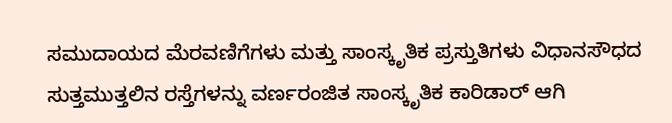ಸಮುದಾಯದ ಮೆರವಣಿಗೆಗಳು ಮತ್ತು ಸಾಂಸ್ಕೃತಿಕ ಪ್ರಸ್ತುತಿಗಳು ವಿಧಾನಸೌಧದ ಸುತ್ತಮುತ್ತಲಿನ ರಸ್ತೆಗಳನ್ನು ವರ್ಣರಂಜಿತ ಸಾಂಸ್ಕೃತಿಕ ಕಾರಿಡಾರ್ ಆಗಿ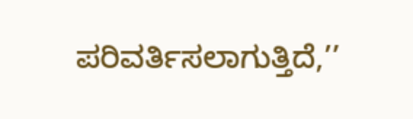ಪರಿವರ್ತಿಸಲಾಗುತ್ತಿದೆ,’’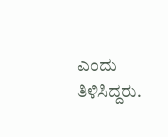ಎಂದು ತಿಳಿಸಿದ್ದರು.